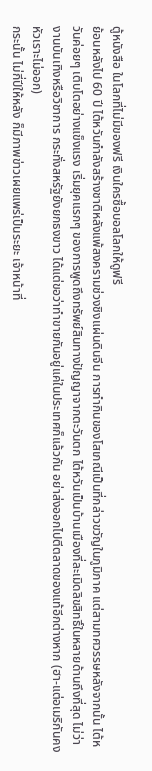ตู้หนังสือ ในโลกที่ไม่มีของฟรี เงินใครซื้อบอลโลกให้ดูฟรี
ย้อนหลังไป 60 ปี ไต้หวันกำลังสร้างชาติหลังแพ้สงครามช่วงชิงแผ่นดินจีน การทำกินของโสเภณีเป็นที่กล่าวขวัญในภูมิภาค แต่สามทศวรรษหลังจากนั้น ไต้หวันค่อยๆ เติบโตอย่างแข็งแรง เริ่มยุคแรกๆ ของการพูดถึงทรัพย์สินทางปัญญาจากตะวันตก ไต้หวันเป็นบ้านเมืองที่ละเมิดลิขสิทธิ์ในหลายด้านถึงที่สุด ไม่ว่างานบันเทิงหรือวิชาการ กระทั่งสหรัฐยังยกธงขาว ได้แต่ขอว่าทำขายกันอยู่แค่ในประเทศก็แล้วกัน อย่าส่งออกไปตีตลาดของแท้อีกต่างหาก (ฮา-แต่อเมริกันคงหัวเราะไม่ออก)
กระนั้น ไม่กี่ปีให้หลัง ก็มีภาพข่าวเผยแพร่เป็นระยะ เจ้าหน้าที่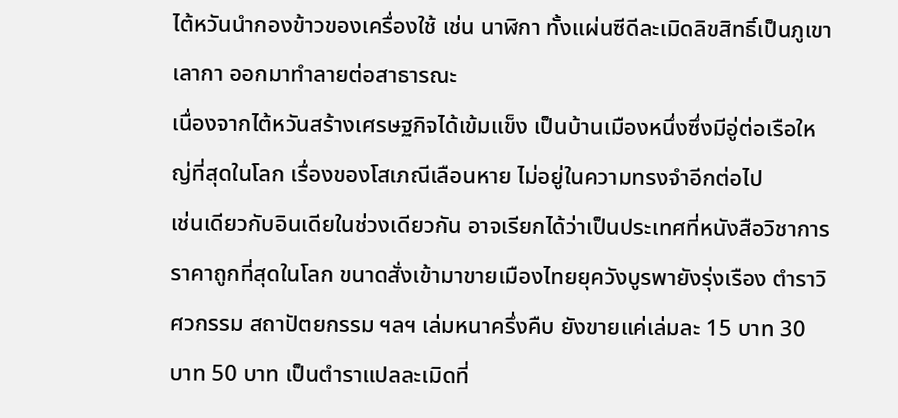ไต้หวันนำกองข้าวของเครื่องใช้ เช่น นาฬิกา ทั้งแผ่นซีดีละเมิดลิขสิทธิ์เป็นภูเขาเลากา ออกมาทำลายต่อสาธารณะ
เนื่องจากไต้หวันสร้างเศรษฐกิจได้เข้มแข็ง เป็นบ้านเมืองหนึ่งซึ่งมีอู่ต่อเรือใหญ่ที่สุดในโลก เรื่องของโสเภณีเลือนหาย ไม่อยู่ในความทรงจำอีกต่อไป
เช่นเดียวกับอินเดียในช่วงเดียวกัน อาจเรียกได้ว่าเป็นประเทศที่หนังสือวิชาการราคาถูกที่สุดในโลก ขนาดสั่งเข้ามาขายเมืองไทยยุควังบูรพายังรุ่งเรือง ตำราวิศวกรรม สถาปัตยกรรม ฯลฯ เล่มหนาครึ่งคืบ ยังขายแค่เล่มละ 15 บาท 30 บาท 50 บาท เป็นตำราแปลละเมิดที่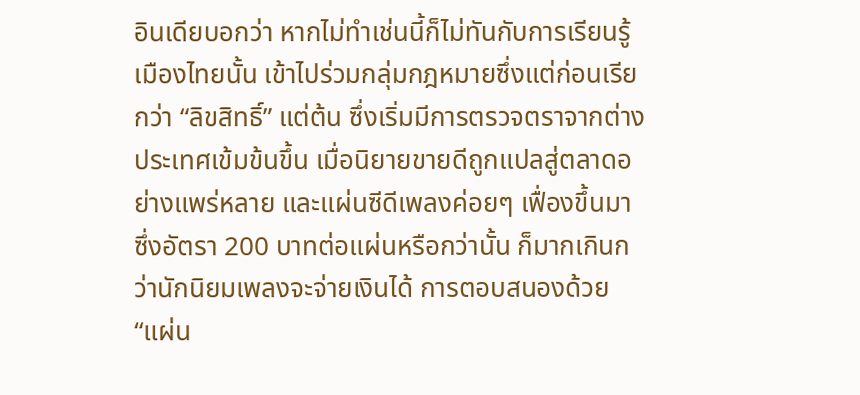อินเดียบอกว่า หากไม่ทำเช่นนี้ก็ไม่ทันกับการเรียนรู้
เมืองไทยนั้น เข้าไปร่วมกลุ่มกฎหมายซึ่งแต่ก่อนเรียกว่า “ลิขสิทธิ์” แต่ต้น ซึ่งเริ่มมีการตรวจตราจากต่างประเทศเข้มข้นขึ้น เมื่อนิยายขายดีถูกแปลสู่ตลาดอย่างแพร่หลาย และแผ่นซีดีเพลงค่อยๆ เฟื่องขึ้นมา ซึ่งอัตรา 200 บาทต่อแผ่นหรือกว่านั้น ก็มากเกินกว่านักนิยมเพลงจะจ่ายเงินได้ การตอบสนองด้วย “แผ่น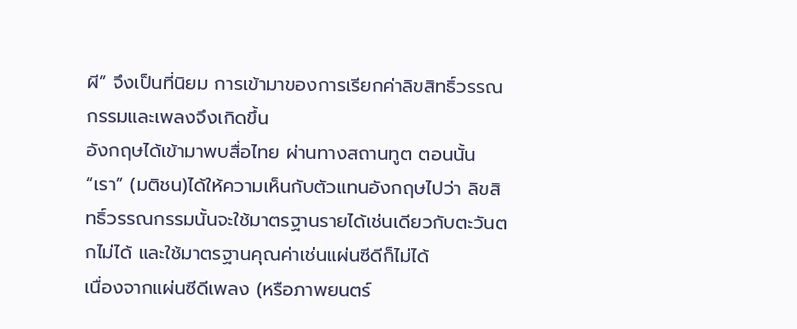ผี” จึงเป็นที่นิยม การเข้ามาของการเรียกค่าลิขสิทธิ์วรรณกรรมและเพลงจึงเกิดขึ้น
อังกฤษได้เข้ามาพบสื่อไทย ผ่านทางสถานทูต ตอนนั้น “เรา” (มติชน)ได้ให้ความเห็นกับตัวแทนอังกฤษไปว่า ลิขสิทธิ์วรรณกรรมนั้นจะใช้มาตรฐานรายได้เช่นเดียวกับตะวันตกไม่ได้ และใช้มาตรฐานคุณค่าเช่นแผ่นซีดีก็ไม่ได้
เนื่องจากแผ่นซีดีเพลง (หรือภาพยนตร์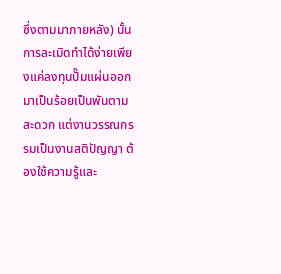ซึ่งตามมาภายหลัง) นั้น การละเมิดทำได้ง่ายเพียงแค่ลงทุนปั๊มแผ่นออกมาเป็นร้อยเป็นพันตามสะดวก แต่งานวรรณกรรมเป็นงานสติปัญญา ต้องใช้ความรู้และ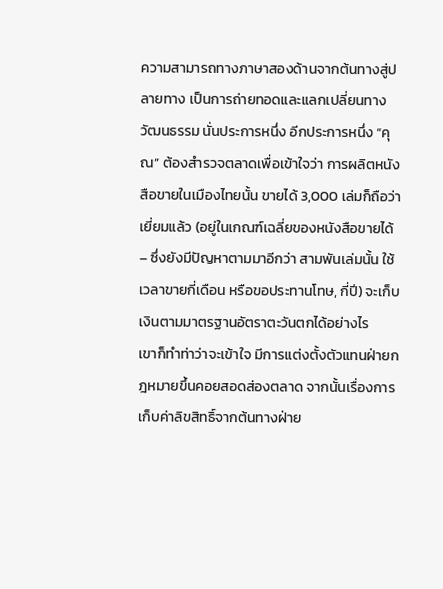ความสามารถทางภาษาสองด้านจากต้นทางสู่ปลายทาง เป็นการถ่ายทอดและแลกเปลี่ยนทางวัฒนธรรม นั่นประการหนึ่ง อีกประการหนึ่ง “คุณ” ต้องสำรวจตลาดเพื่อเข้าใจว่า การผลิตหนังสือขายในเมืองไทยนั้น ขายได้ 3,000 เล่มก็ถือว่าเยี่ยมแล้ว (อยู่ในเกณฑ์เฉลี่ยของหนังสือขายได้ – ซึ่งยังมีปัญหาตามมาอีกว่า สามพันเล่มนั้น ใช้เวลาขายกี่เดือน หรือขอประทานโทษ, กี่ปี) จะเก็บเงินตามมาตรฐานอัตราตะวันตกได้อย่างไร
เขาก็ทำท่าว่าจะเข้าใจ มีการแต่งตั้งตัวแทนฝ่ายกฎหมายขึ้นคอยสอดส่องตลาด จากนั้นเรื่องการเก็บค่าลิขสิทธิ์จากต้นทางฝ่าย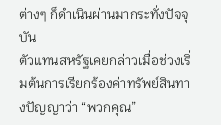ต่างๆ ก็ดำเนินผ่านมากระทั่งปัจจุบัน
ตัวแทนสหรัฐเคยกล่าวเมื่อช่วงเริ่มต้นการเรียกร้องค่าทรัพย์สินทางปัญญาว่า “พวกคุณ”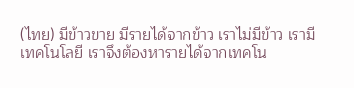(ไทย) มีข้าวขาย มีรายได้จากข้าว เราไม่มีข้าว เรามีเทคโนโลยี เราจึงต้องหารายได้จากเทคโน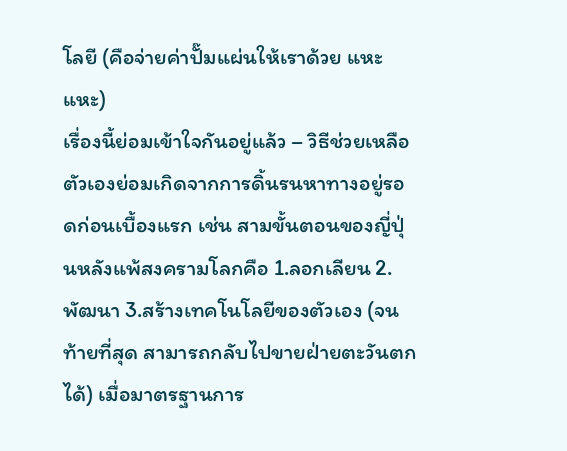โลยี (คือจ่ายค่าปั๊มแผ่นให้เราด้วย แหะแหะ)
เรื่องนี้ย่อมเข้าใจกันอยู่แล้ว – วิธีช่วยเหลือตัวเองย่อมเกิดจากการดิ้นรนหาทางอยู่รอดก่อนเบื้องแรก เช่น สามขั้นตอนของญี่ปุ่นหลังแพ้สงครามโลกคือ 1.ลอกเลียน 2.พัฒนา 3.สร้างเทคโนโลยีของตัวเอง (จนท้ายที่สุด สามารถกลับไปขายฝ่ายตะวันตกได้) เมื่อมาตรฐานการ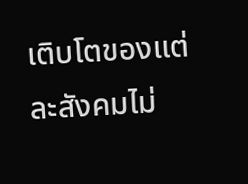เติบโตของแต่ละสังคมไม่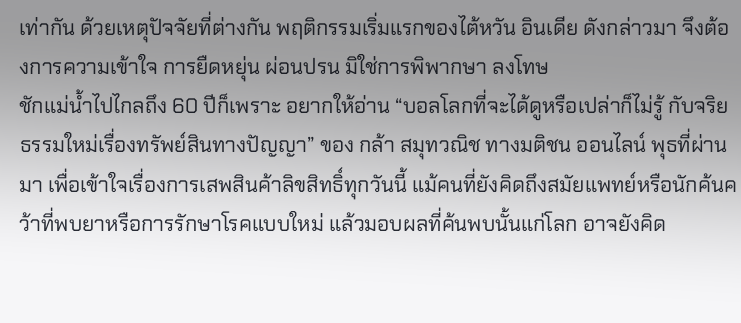เท่ากัน ด้วยเหตุปัจจัยที่ต่างกัน พฤติกรรมเริ่มแรกของไต้หวัน อินเดีย ดังกล่าวมา จึงต้องการความเข้าใจ การยืดหยุ่น ผ่อนปรน มิใช่การพิพากษา ลงโทษ
ชักแม่น้ำไปไกลถึง 60 ปีก็เพราะ อยากให้อ่าน “บอลโลกที่จะได้ดูหรือเปล่าก็ไม่รู้ กับจริยธรรมใหม่เรื่องทรัพย์สินทางปัญญา” ของ กล้า สมุทวณิช ทางมติชน ออนไลน์ พุธที่ผ่านมา เพื่อเข้าใจเรื่องการเสพสินค้าลิขสิทธิ์ทุกวันนี้ แม้คนที่ยังคิดถึงสมัยแพทย์หรือนักค้นคว้าที่พบยาหรือการรักษาโรคแบบใหม่ แล้วมอบผลที่ค้นพบนั้นแก่โลก อาจยังคิด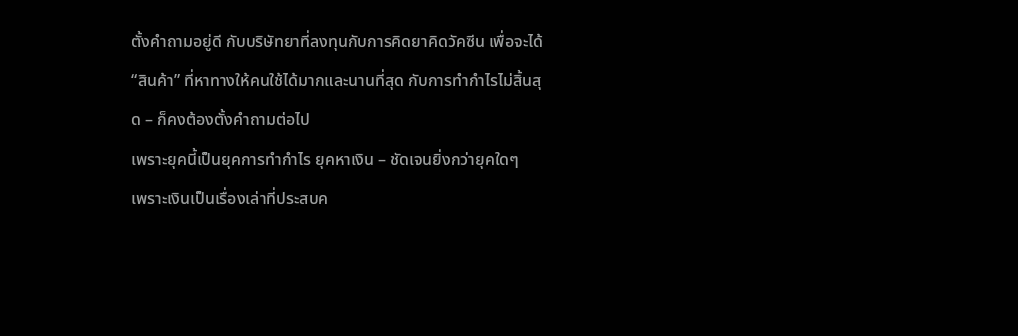ตั้งคำถามอยู่ดี กับบริษัทยาที่ลงทุนกับการคิดยาคิดวัคซีน เพื่อจะได้“สินค้า” ที่หาทางให้คนใช้ได้มากและนานที่สุด กับการทำกำไรไม่สิ้นสุด – ก็คงต้องตั้งคำถามต่อไป
เพราะยุคนี้เป็นยุคการทำกำไร ยุคหาเงิน – ชัดเจนยิ่งกว่ายุคใดๆ
เพราะเงินเป็นเรื่องเล่าที่ประสบค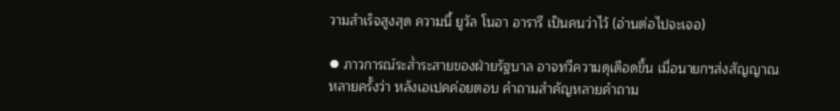วามสำเร็จสูงสุด ความนี้ ยูวัล โนอา อารารี เป็นคนว่าไว้ (อ่านต่อไปจะเจอ)

⦁ ภาวการณ์ระส่ำระสายของฝ่ายรัฐบาล อาจทวีความดุเดือดขึ้น เมื่อนายกฯส่งสัญญาณหลายครั้งว่า หลังเอเปคค่อยตอบ คำถามสำคัญหลายคำถาม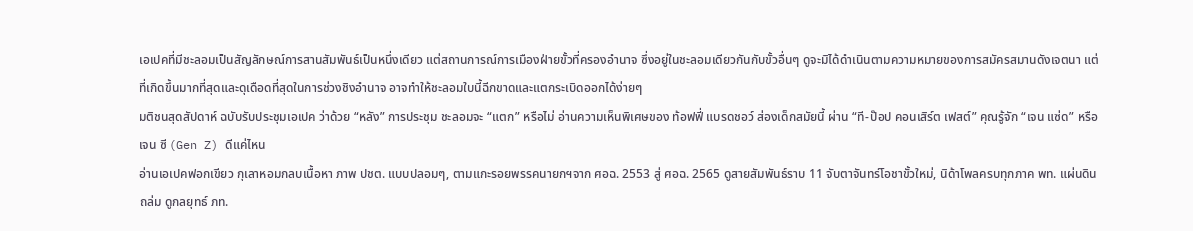เอเปคที่มีชะลอมเป็นสัญลักษณ์การสานสัมพันธ์เป็นหนึ่งเดียว แต่สถานการณ์การเมืองฝ่ายขั้วที่ครองอำนาจ ซึ่งอยู่ในชะลอมเดียวกันกับขั้วอื่นๆ ดูจะมิได้ดำเนินตามความหมายของการสมัครสมานดังเจตนา แต่ที่เกิดขึ้นมากที่สุดและดุเดือดที่สุดในการช่วงชิงอำนาจ อาจทำให้ชะลอมใบนี้ฉีกขาดและแตกระเบิดออกได้ง่ายๆ
มติชนสุดสัปดาห์ ฉบับรับประชุมเอเปค ว่าด้วย “หลัง” การประชุม ชะลอมจะ “แตก” หรือไม่ อ่านความเห็นพิเศษของ ท้อฟฟี่ แบรดชอว์ ส่องเด็กสมัยนี้ ผ่าน “ที-ป๊อป คอนเสิร์ต เฟสต์” คุณรู้จัก “เจน แซ่ด” หรือเจน ซี (Gen Z) ดีแค่ไหน
อ่านเอเปคฟอกเขียว กุเลาหอมกลบเนื้อหา ภาพ ปชต. แบบปลอมๆ, ตามแกะรอยพรรคนายกฯจาก ศอฉ. 2553 สู่ ศอฉ. 2565 ดูสายสัมพันธ์ราบ 11 จับตาจันทร์โอชาขั้วใหม่, นิด้าโพลครบทุกภาค พท. แผ่นดินถล่ม ดูกลยุทธ์ ภท.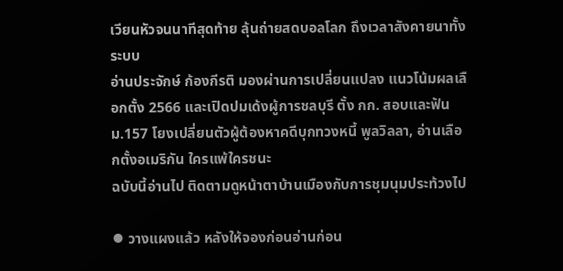เวียนหัวจนนาทีสุดท้าย ลุ้นถ่ายสดบอลโลก ถึงเวลาสังคายนาทั้งระบบ
อ่านประจักษ์ ก้องกีรติ มองผ่านการเปลี่ยนแปลง แนวโน้มผลเลือกตั้ง 2566 และเปิดปมเด้งผู้การชลบุรี ตั้ง กก. สอบและฟัน ม.157 โยงเปลี่ยนตัวผู้ต้องหาคดีบุกทวงหนี้ พูลวิลลา, อ่านเลือกตั้งอเมริกัน ใครแพ้ใครชนะ
ฉบับนี้อ่านไป ติดตามดูหน้าตาบ้านเมืองกับการชุมนุมประท้วงไป

⦁ วางแผงแล้ว หลังให้จองก่อนอ่านก่อน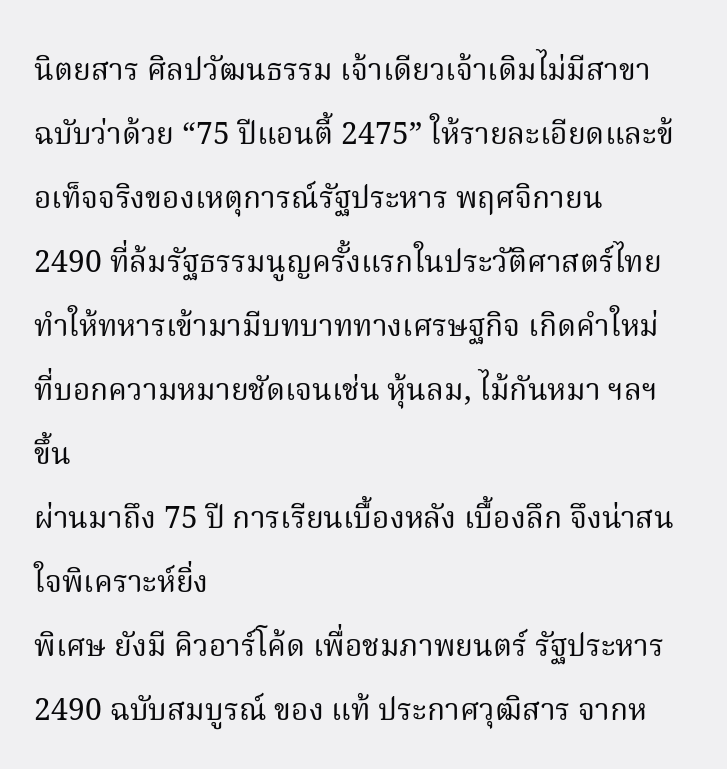นิตยสาร ศิลปวัฒนธรรม เจ้าเดียวเจ้าเดิมไม่มีสาขา ฉบับว่าด้วย “75 ปีแอนตี้ 2475” ให้รายละเอียดและข้อเท็จจริงของเหตุการณ์รัฐประหาร พฤศจิกายน 2490 ที่ล้มรัฐธรรมนูญครั้งแรกในประวัติศาสตร์ไทย ทำให้ทหารเข้ามามีบทบาททางเศรษฐกิจ เกิดคำใหม่ที่บอกความหมายชัดเจนเช่น หุ้นลม, ไม้กันหมา ฯลฯ ขึ้น
ผ่านมาถึง 75 ปี การเรียนเบื้องหลัง เบื้องลึก จึงน่าสนใจพิเคราะห์ยิ่ง
พิเศษ ยังมี คิวอาร์โค้ด เพื่อชมภาพยนตร์ รัฐประหาร 2490 ฉบับสมบูรณ์ ของ แท้ ประกาศวุฒิสาร จากห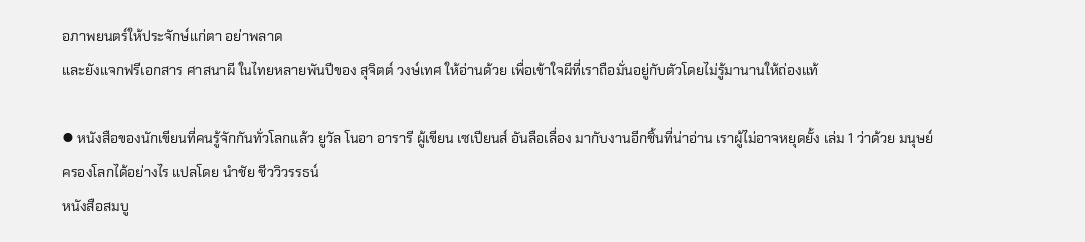อภาพยนตร์ให้ประจักษ์แก่ตา อย่าพลาด
และยังแจกฟรีเอกสาร ศาสนาผี ในไทยหลายพันปีของ สุจิตต์ วงษ์เทศ ให้อ่านด้วย เพื่อเข้าใจผีที่เราถือมั่นอยู่กับตัวโดยไม่รู้มานานให้ถ่องแท้

⦁ หนังสือของนักเขียนที่คนรู้จักกันทั่วโลกแล้ว ยูวัล โนอา อารารี ผู้เขียน เซเปียนส์ อันลือเลื่อง มากับงานอีกชิ้นที่น่าอ่าน เราผู้ไม่อาจหยุดยั้ง เล่ม 1 ว่าด้วย มนุษย์ครองโลกได้อย่างไร แปลโดย นำชัย ชีววิวรรธน์
หนังสือสมบู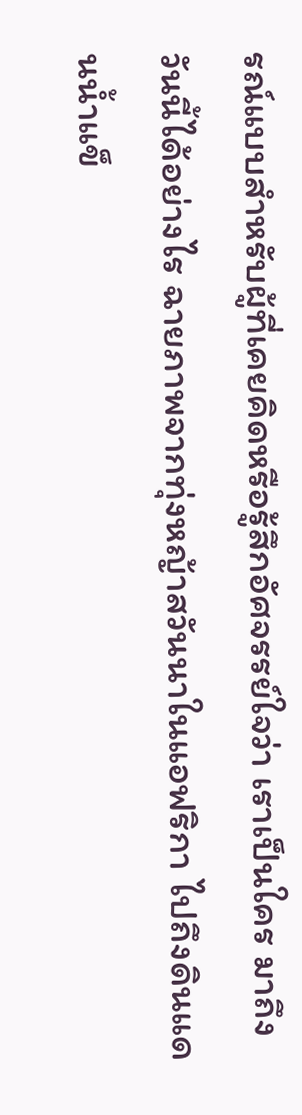รณ์แบบสำหรับผู้ที่เคยคิดหรือรู้สึกอัศจรรย์ใจว่า เราเป็นใคร มาถึงวันนี้ได้อย่างไร ฉายภาพจากทุ่งหญ้าสวันนาในแอฟริกา ไปถึงดินแดนน้ำแข็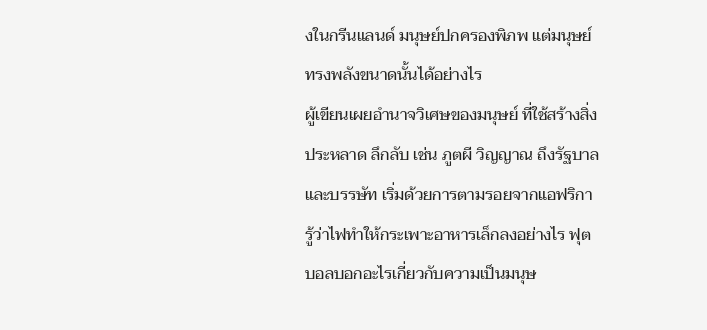งในกรีนแลนด์ มนุษย์ปกครองพิภพ แต่มนุษย์ทรงพลังขนาดนั้นได้อย่างไร
ผู้เขียนเผยอำนาจวิเศษของมนุษย์ ที่ใช้สร้างสิ่งประหลาด ลึกลับ เช่น ภูตผี วิญญาณ ถึงรัฐบาลและบรรษัท เริ่มด้วยการตามรอยจากแอฟริกา รู้ว่าไฟทำให้กระเพาะอาหารเล็กลงอย่างไร ฟุตบอลบอกอะไรเกี่ยวกับความเป็นมนุษ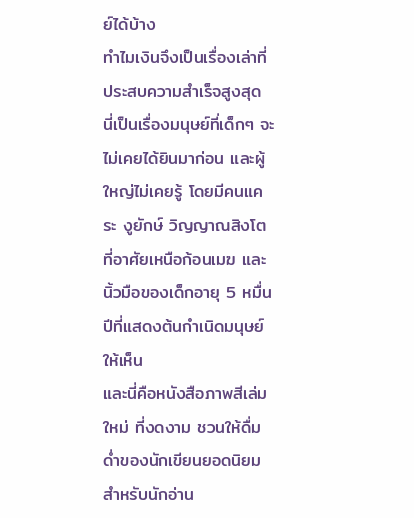ย์ได้บ้าง
ทำไมเงินจึงเป็นเรื่องเล่าที่ประสบความสำเร็จสูงสุด นี่เป็นเรื่องมนุษย์ที่เด็กๆ จะไม่เคยได้ยินมาก่อน และผู้ใหญ่ไม่เคยรู้ โดยมีคนแคระ งูยักษ์ วิญญาณสิงโตที่อาศัยเหนือก้อนเมฆ และนิ้วมือของเด็กอายุ 5 หมื่นปีที่แสดงต้นกำเนิดมนุษย์ให้เห็น
และนี่คือหนังสือภาพสีเล่มใหม่ ที่งดงาม ชวนให้ดื่มด่ำของนักเขียนยอดนิยม สำหรับนักอ่าน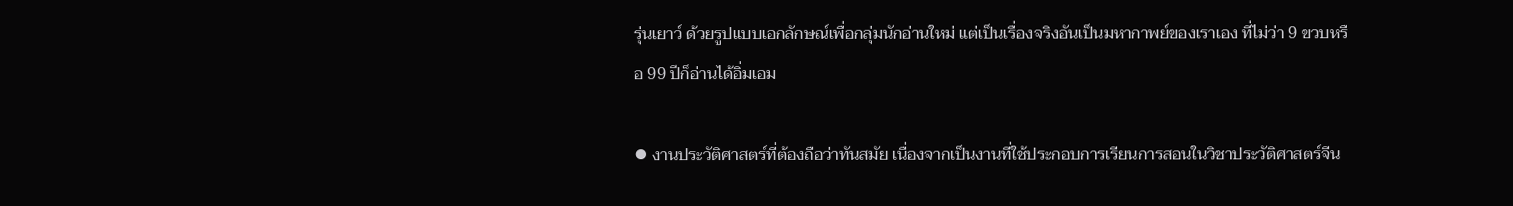รุ่นเยาว์ ด้วยรูปแบบเอกลักษณ์เพื่อกลุ่มนักอ่านใหม่ แต่เป็นเรื่องจริงอันเป็นมหากาพย์ของเราเอง ที่ไม่ว่า 9 ขวบหรือ 99 ปีก็อ่านได้อิ่มเอม

⦁ งานประวัติศาสตร์ที่ต้องถือว่าทันสมัย เนื่องจากเป็นงานที่ใช้ประกอบการเรียนการสอนในวิชาประวัติศาสตร์จีน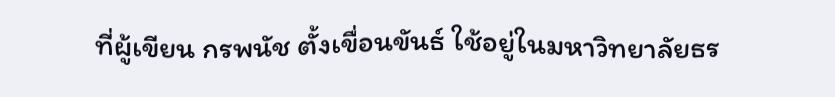ที่ผู้เขียน กรพนัช ตั้งเขื่อนขันธ์ ใช้อยู่ในมหาวิทยาลัยธร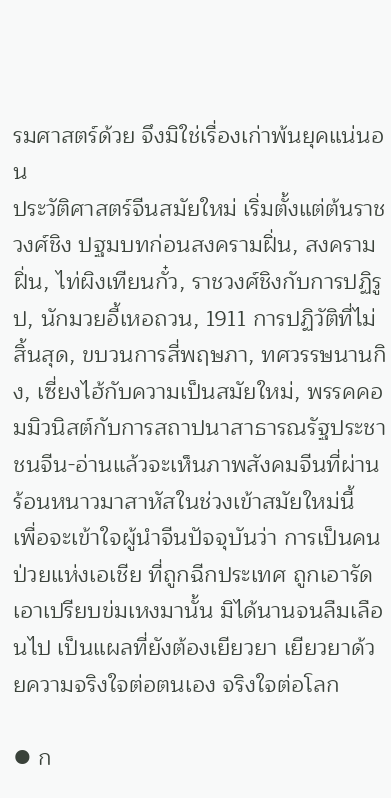รมศาสตร์ด้วย จึงมิใช่เรื่องเก่าพ้นยุคแน่นอน
ประวัติศาสตร์จีนสมัยใหม่ เริ่มตั้งแต่ต้นราชวงศ์ชิง ปฐมบทก่อนสงครามฝิ่น, สงครามฝิ่น, ไท่ผิงเทียนกั๋ว, ราชวงศ์ชิงกับการปฏิรูป, นักมวยอี้เหอถวน, 1911 การปฏิวัติที่ไม่สิ้นสุด, ขบวนการสี่พฤษภา, ทศวรรษนานกิง, เซี่ยงไฮ้กับความเป็นสมัยใหม่, พรรคคอมมิวนิสต์กับการสถาปนาสาธารณรัฐประชาชนจีน-อ่านแล้วจะเห็นภาพสังคมจีนที่ผ่านร้อนหนาวมาสาหัสในช่วงเข้าสมัยใหม่นี้
เพื่อจะเข้าใจผู้นำจีนปัจจุบันว่า การเป็นคนป่วยแห่งเอเชีย ที่ถูกฉีกประเทศ ถูกเอารัดเอาเปรียบข่มเหงมานั้น มิได้นานจนลืมเลือนไป เป็นแผลที่ยังต้องเยียวยา เยียวยาด้วยความจริงใจต่อตนเอง จริงใจต่อโลก

⦁ ก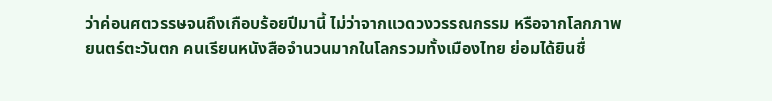ว่าค่อนศตวรรษจนถึงเกือบร้อยปีมานี้ ไม่ว่าจากแวดวงวรรณกรรม หรือจากโลกภาพยนตร์ตะวันตก คนเรียนหนังสือจำนวนมากในโลกรวมทั้งเมืองไทย ย่อมได้ยินชื่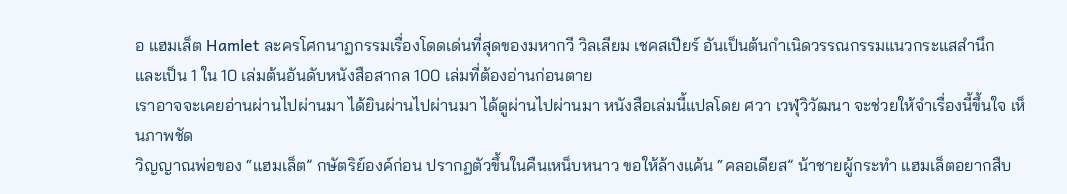อ แฮมเล็ต Hamlet ละครโศกนาฏกรรมเรื่องโดดเด่นที่สุดของมหากวี วิลเลียม เชคสเปียร์ อันเป็นต้นกำเนิดวรรณกรรมแนวกระแสสำนึก
และเป็น 1 ใน 10 เล่มต้นอันดับหนังสือสากล 100 เล่มที่ต้องอ่านก่อนตาย
เราอาจจะเคยอ่านผ่านไปผ่านมา ได้ยินผ่านไปผ่านมา ได้ดูผ่านไปผ่านมา หนังสือเล่มนี้แปลโดย ศวา เวฬุวิวัฒนา จะช่วยให้จำเรื่องนี้ขึ้นใจ เห็นภาพชัด
วิญญาณพ่อของ “แฮมเล็ต” กษัตริย์องค์ก่อน ปรากฏตัวขึ้นในคืนเหน็บหนาว ขอให้ล้างแค้น “คลอเดียส” น้าชายผู้กระทำ แฮมเล็ตอยากสืบ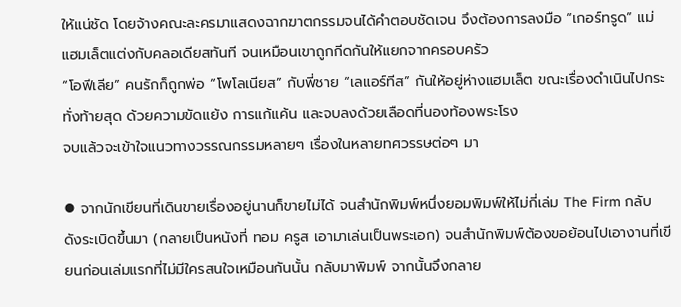ให้แน่ชัด โดยจ้างคณะละครมาแสดงฉากฆาตกรรมจนได้คำตอบชัดเจน จึงต้องการลงมือ “เกอร์ทรูด” แม่แฮมเล็ตแต่งกับคลอเดียสทันที จนเหมือนเขาถูกกีดกันให้แยกจากครอบครัว
“โอฟีเลีย” คนรักก็ถูกพ่อ “โพโลเนียส” กับพี่ชาย “เลแอร์ทีส” กันให้อยู่ห่างแฮมเล็ต ขณะเรื่องดำเนินไปกระทั่งท้ายสุด ด้วยความขัดแย้ง การแก้แค้น และจบลงด้วยเลือดที่นองท้องพระโรง
จบแล้วจะเข้าใจแนวทางวรรณกรรมหลายๆ เรื่องในหลายทศวรรษต่อๆ มา

⦁ จากนักเขียนที่เดินขายเรื่องอยู่นานก็ขายไม่ได้ จนสำนักพิมพ์หนึ่งยอมพิมพ์ให้ไม่กี่เล่ม The Firm กลับดังระเบิดขึ้นมา (กลายเป็นหนังที่ ทอม ครูส เอามาเล่นเป็นพระเอก) จนสำนักพิมพ์ต้องขอย้อนไปเอางานที่เขียนก่อนเล่มแรกที่ไม่มีใครสนใจเหมือนกันนั้น กลับมาพิมพ์ จากนั้นจึงกลาย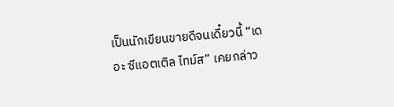เป็นนักเขียนขายดีจนเดี๋ยวนี้ “เดอะ ซีแอตเติล ไทม์ส” เคยกล่าว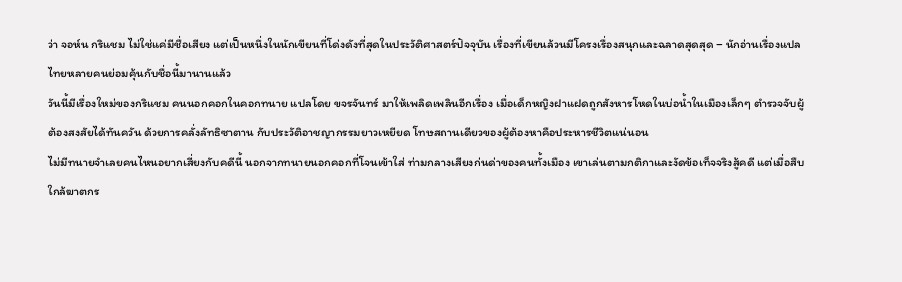ว่า จอห์น กริแชม ไม่ใช่แค่มีชื่อเสียง แต่เป็นหนึ่งในนักเขียนที่โด่งดังที่สุดในประวัติศาสตร์ปัจจุบัน เรื่องที่เขียนล้วนมีโครงเรื่องสนุกและฉลาดสุดสุด – นักอ่านเรื่องแปลไทยหลายคนย่อมคุ้นกับชื่อนี้มานานแล้ว
วันนี้มีเรื่องใหม่ของกริแชม คนนอกคอกในคอกทนาย แปลโดย ขจรจันทร์ มาให้เพลิดเพลินอีกเรื่อง เมื่อเด็กหญิงฝาแฝดถูกสังหารโหดในบ่อน้ำในเมืองเล็กๆ ตำรวจจับผู้ต้องสงสัยได้ทันควัน ด้วยการคลั่งลัทธิซาตาน กับประวัติอาชญากรรมยาวเหยียด โทษสถานเดียวของผู้ต้องหาคือประหารชีวิตแน่นอน
ไม่มีทนายจำเลยคนไหนอยากเสี่ยงกับคดีนี้ นอกจากทนายนอกคอกที่โจนเข้าใส่ ท่ามกลางเสียงก่นด่าของคนทั้งเมือง เขาเล่นตามกติกาและงัดข้อเท็จจริงสู้คดี แต่เมื่อสืบใกล้ฆาตกร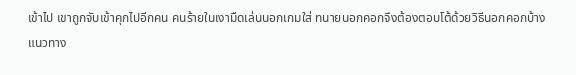เข้าไป เขาถูกจับเข้าคุกไปอีกคน คนร้ายในเงามืดเล่นนอกเกมใส่ ทนายนอกคอกจึงต้องตอบโต้ด้วยวิธีนอกคอกบ้าง
แนวทาง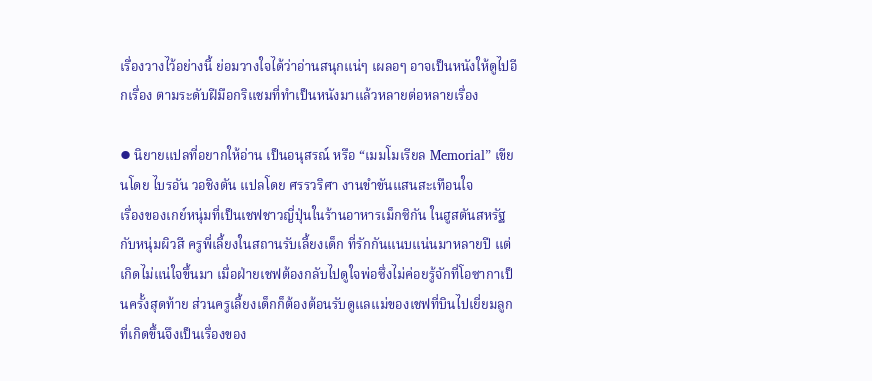เรื่องวางไว้อย่างนี้ ย่อมวางใจได้ว่าอ่านสนุกแน่ๆ เผลอๆ อาจเป็นหนังให้ดูไปอีกเรื่อง ตามระดับฝีมือกริแชมที่ทำเป็นหนังมาแล้วหลายต่อหลายเรื่อง

⦁ นิยายแปลที่อยากให้อ่าน เป็นอนุสรณ์ หรือ “เมมโมเรียล Memorial” เขียนโดย ไบรอัน วอชิงตัน แปลโดย ศรรวริศา งานขำขันแสนสะเทือนใจ
เรื่องของเกย์หนุ่มที่เป็นเชฟชาวญี่ปุ่นในร้านอาหารเม็กซิกัน ในฮูสตันสหรัฐ กับหนุ่มผิวสี ครูพี่เลี้ยงในสถานรับเลี้ยงเด็ก ที่รักกันแนบแน่นมาหลายปี แต่เกิดไม่แน่ใจขึ้นมา เมื่อฝ่ายเชฟต้องกลับไปดูใจพ่อซึ่งไม่ค่อยรู้จักที่โอซากาเป็นครั้งสุดท้าย ส่วนครูเลี้ยงเด็กก็ต้องต้อนรับดูแลแม่ของเชฟที่บินไปเยี่ยมลูก
ที่เกิดขึ้นจึงเป็นเรื่องของ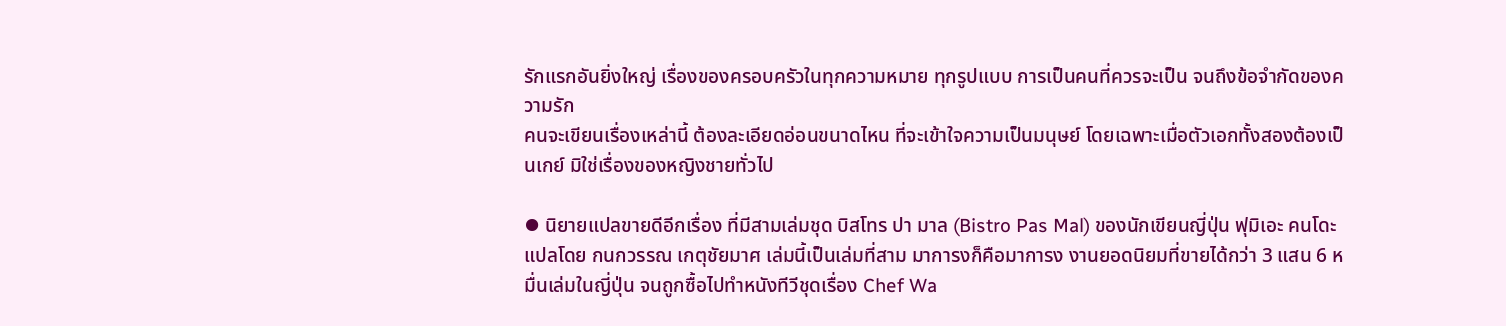รักแรกอันยิ่งใหญ่ เรื่องของครอบครัวในทุกความหมาย ทุกรูปแบบ การเป็นคนที่ควรจะเป็น จนถึงข้อจำกัดของความรัก
คนจะเขียนเรื่องเหล่านี้ ต้องละเอียดอ่อนขนาดไหน ที่จะเข้าใจความเป็นมนุษย์ โดยเฉพาะเมื่อตัวเอกทั้งสองต้องเป็นเกย์ มิใช่เรื่องของหญิงชายทั่วไป

⦁ นิยายแปลขายดีอีกเรื่อง ที่มีสามเล่มชุด บิสโทร ปา มาล (Bistro Pas Mal) ของนักเขียนญี่ปุ่น ฟุมิเอะ คนโดะ แปลโดย กนกวรรณ เกตุชัยมาศ เล่มนี้เป็นเล่มที่สาม มาการงก็คือมาการง งานยอดนิยมที่ขายได้กว่า 3 แสน 6 หมื่นเล่มในญี่ปุ่น จนถูกซื้อไปทำหนังทีวีชุดเรื่อง Chef Wa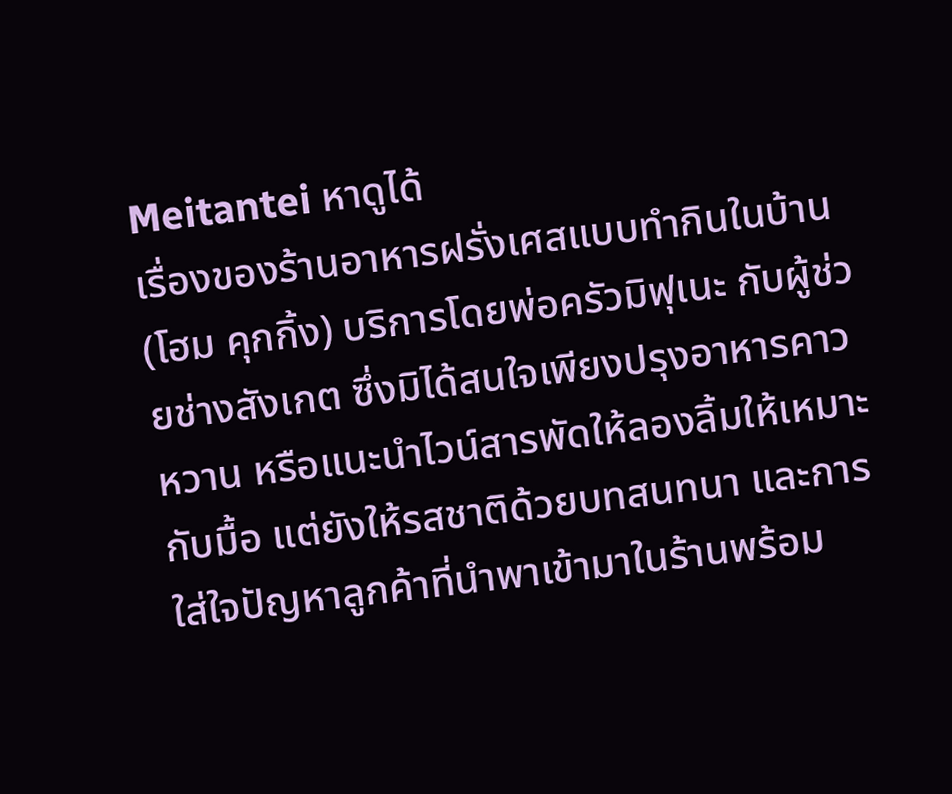Meitantei หาดูได้
เรื่องของร้านอาหารฝรั่งเศสแบบทำกินในบ้าน (โฮม คุกกิ้ง) บริการโดยพ่อครัวมิฟุเนะ กับผู้ช่วยช่างสังเกต ซึ่งมิได้สนใจเพียงปรุงอาหารคาวหวาน หรือแนะนำไวน์สารพัดให้ลองลิ้มให้เหมาะกับมื้อ แต่ยังให้รสชาติด้วยบทสนทนา และการใส่ใจปัญหาลูกค้าที่นำพาเข้ามาในร้านพร้อม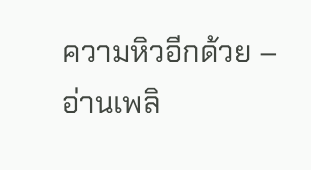ความหิวอีกด้วย – อ่านเพลิ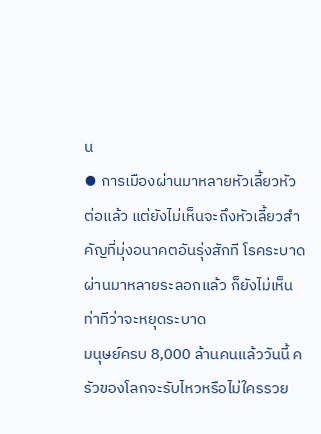น
⦁ การเมืองผ่านมาหลายหัวเลี้ยวหัวต่อแล้ว แต่ยังไม่เห็นจะถึงหัวเลี้ยวสำคัญที่มุ่งอนาคตอันรุ่งสักที โรคระบาดผ่านมาหลายระลอกแล้ว ก็ยังไม่เห็นท่าทีว่าจะหยุดระบาด
มนุษย์ครบ 8,000 ล้านคนแล้ววันนี้ ครัวของโลกจะรับไหวหรือไม่ใครรวย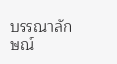บรรณาลักษณ์